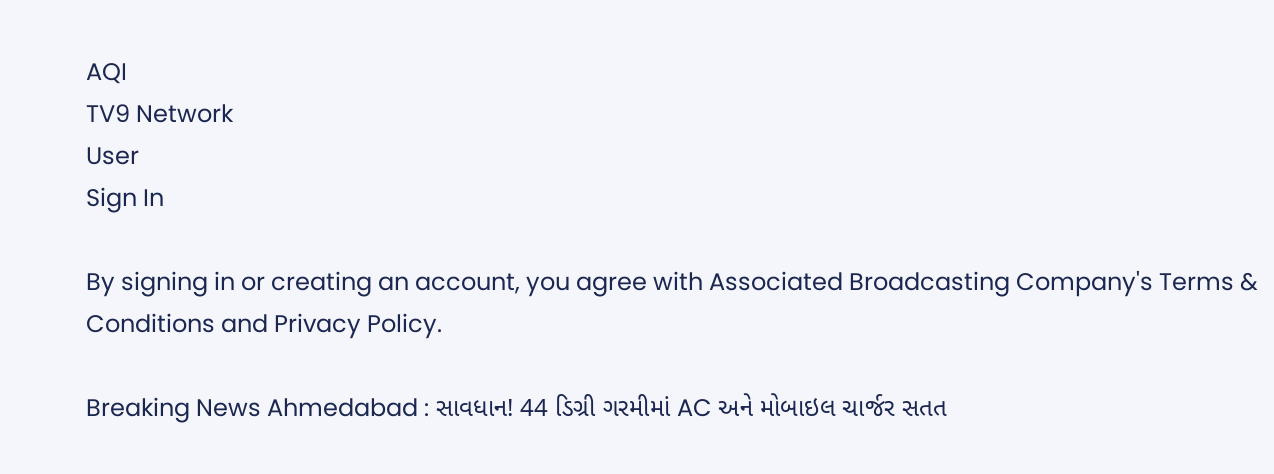AQI
TV9 Network
User
Sign In

By signing in or creating an account, you agree with Associated Broadcasting Company's Terms & Conditions and Privacy Policy.

Breaking News Ahmedabad : સાવધાન! 44 ડિગ્રી ગરમીમાં AC અને મોબાઇલ ચાર્જર સતત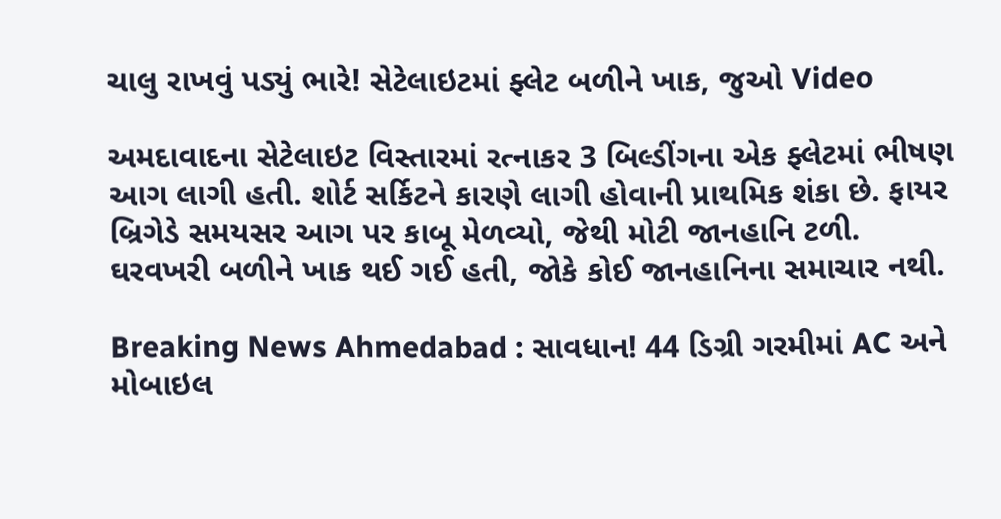ચાલુ રાખવું પડ્યું ભારે! સેટેલાઇટમાં ફ્લેટ બળીને ખાક, જુઓ Video

અમદાવાદના સેટેલાઇટ વિસ્તારમાં રત્નાકર 3 બિલ્ડીંગના એક ફ્લેટમાં ભીષણ આગ લાગી હતી. શોર્ટ સર્કિટને કારણે લાગી હોવાની પ્રાથમિક શંકા છે. ફાયર બ્રિગેડે સમયસર આગ પર કાબૂ મેળવ્યો, જેથી મોટી જાનહાનિ ટળી. ઘરવખરી બળીને ખાક થઈ ગઈ હતી, જોકે કોઈ જાનહાનિના સમાચાર નથી.

Breaking News Ahmedabad : સાવધાન! 44 ડિગ્રી ગરમીમાં AC અને મોબાઇલ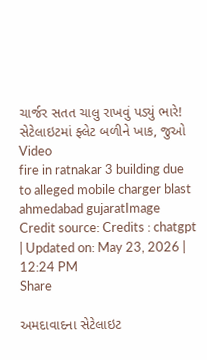ચાર્જર સતત ચાલુ રાખવું પડ્યું ભારે! સેટેલાઇટમાં ફ્લેટ બળીને ખાક, જુઓ Video
fire in ratnakar 3 building due to alleged mobile charger blast ahmedabad gujaratImage Credit source: Credits : chatgpt
| Updated on: May 23, 2026 | 12:24 PM
Share

અમદાવાદના સેટેલાઇટ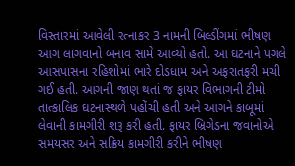વિસ્તારમાં આવેલી રત્નાકર 3 નામની બિલ્ડીંગમાં ભીષણ આગ લાગવાનો બનાવ સામે આવ્યો હતો. આ ઘટનાને પગલે આસપાસના રહિશોમાં ભારે દોડધામ અને અફરાતફરી મચી ગઈ હતી. આગની જાણ થતાં જ ફાયર વિભાગની ટીમો તાત્કાલિક ઘટનાસ્થળે પહોંચી હતી અને આગને કાબૂમાં લેવાની કામગીરી શરૂ કરી હતી. ફાયર બ્રિગેડના જવાનોએ સમયસર અને સક્રિય કામગીરી કરીને ભીષણ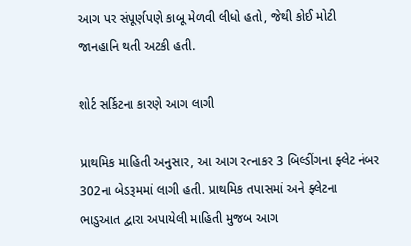આગ પર સંપૂર્ણપણે કાબૂ મેળવી લીધો હતો, જેથી કોઈ મોટી જાનહાનિ થતી અટકી હતી.

શોર્ટ સર્કિટના કારણે આગ લાગી

પ્રાથમિક માહિતી અનુસાર, આ આગ રત્નાકર 3 બિલ્ડીંગના ફ્લેટ નંબર 302ના બેડરૂમમાં લાગી હતી. પ્રાથમિક તપાસમાં અને ફ્લેટના ભાડુઆત દ્વારા અપાયેલી માહિતી મુજબ આગ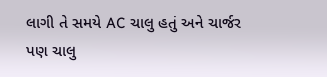લાગી તે સમયે AC ચાલુ હતું અને ચાર્જર પણ ચાલુ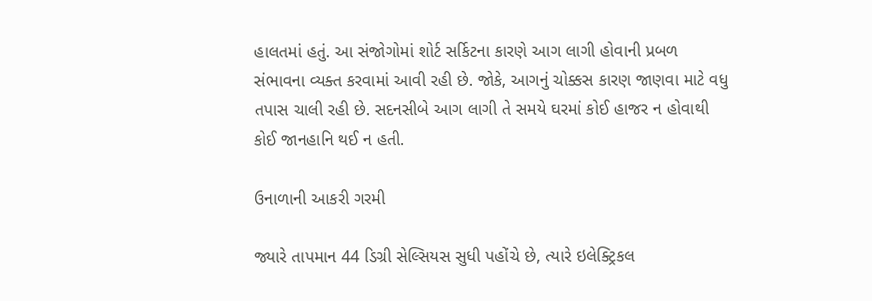હાલતમાં હતું. આ સંજોગોમાં શોર્ટ સર્કિટના કારણે આગ લાગી હોવાની પ્રબળ સંભાવના વ્યક્ત કરવામાં આવી રહી છે. જોકે, આગનું ચોક્કસ કારણ જાણવા માટે વધુ તપાસ ચાલી રહી છે. સદનસીબે આગ લાગી તે સમયે ઘરમાં કોઈ હાજર ન હોવાથી કોઈ જાનહાનિ થઈ ન હતી.

ઉનાળાની આકરી ગરમી

જ્યારે તાપમાન 44 ડિગ્રી સેલ્સિયસ સુધી પહોંચે છે, ત્યારે ઇલેક્ટ્રિકલ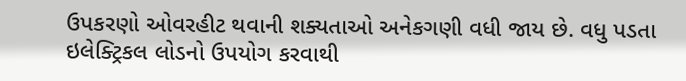ઉપકરણો ઓવરહીટ થવાની શક્યતાઓ અનેકગણી વધી જાય છે. વધુ પડતા ઇલેક્ટ્રિકલ લોડનો ઉપયોગ કરવાથી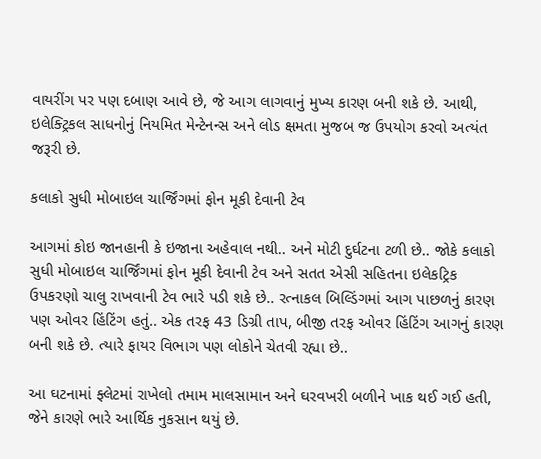વાયરીંગ પર પણ દબાણ આવે છે, જે આગ લાગવાનું મુખ્ય કારણ બની શકે છે. આથી, ઇલેક્ટ્રિકલ સાધનોનું નિયમિત મેન્ટેનન્સ અને લોડ ક્ષમતા મુજબ જ ઉપયોગ કરવો અત્યંત જરૂરી છે.

કલાકો સુધી મોબાઇલ ચાર્જિંગમાં ફોન મૂકી દેવાની ટેવ

આગમાં કોઇ જાનહાની કે ઇજાના અહેવાલ નથી.. અને મોટી દુર્ઘટના ટળી છે.. જોકે કલાકો સુધી મોબાઇલ ચાર્જિંગમાં ફોન મૂકી દેવાની ટેવ અને સતત એસી સહિતના ઇલેકટ્રિક ઉપકરણો ચાલુ રાખવાની ટેવ ભારે પડી શકે છે.. રત્નાકલ બિલ્ડિંગમાં આગ પાછળનું કારણ પણ ઓવર હિંટિંગ હતું.. એક તરફ 43 ડિગ્રી તાપ, બીજી તરફ ઓવર હિંટિંગ આગનું કારણ બની શકે છે. ત્યારે ફાયર વિભાગ પણ લોકોને ચેતવી રહ્યા છે..

આ ઘટનામાં ફ્લેટમાં રાખેલો તમામ માલસામાન અને ઘરવખરી બળીને ખાક થઈ ગઈ હતી, જેને કારણે ભારે આર્થિક નુકસાન થયું છે.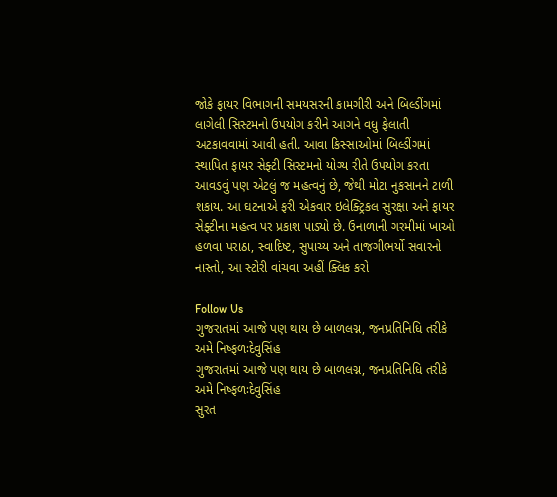જોકે ફાયર વિભાગની સમયસરની કામગીરી અને બિલ્ડીંગમાં લાગેલી સિસ્ટમનો ઉપયોગ કરીને આગને વધુ ફેલાતી અટકાવવામાં આવી હતી. આવા કિસ્સાઓમાં બિલ્ડીંગમાં સ્થાપિત ફાયર સેફ્ટી સિસ્ટમનો યોગ્ય રીતે ઉપયોગ કરતા આવડવું પણ એટલું જ મહત્વનું છે, જેથી મોટા નુકસાનને ટાળી શકાય. આ ઘટનાએ ફરી એકવાર ઇલેક્ટ્રિકલ સુરક્ષા અને ફાયર સેફ્ટીના મહત્વ પર પ્રકાશ પાડ્યો છે. ઉનાળાની ગરમીમાં ખાઓ હળવા પરાઠા, સ્વાદિષ્ટ, સુપાચ્ય અને તાજગીભર્યો સવારનો નાસ્તો, આ સ્ટોરી વાંચવા અહીં ક્લિક કરો

Follow Us
ગુજરાતમાં આજે પણ થાય છે બાળલગ્ન, જનપ્રતિનિધિ તરીકે અમે નિષ્ફળઃદેવુસિંહ
ગુજરાતમાં આજે પણ થાય છે બાળલગ્ન, જનપ્રતિનિધિ તરીકે અમે નિષ્ફળઃદેવુસિંહ
સુરત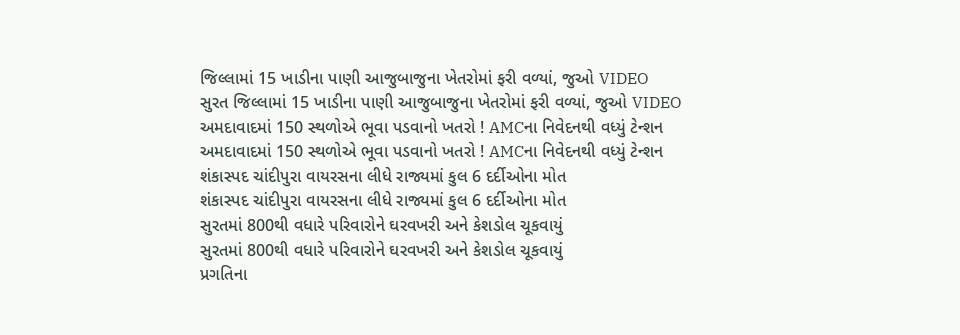જિલ્લામાં 15 ખાડીના પાણી આજુબાજુના ખેતરોમાં ફરી વળ્યાં, જુઓ VIDEO
સુરત જિલ્લામાં 15 ખાડીના પાણી આજુબાજુના ખેતરોમાં ફરી વળ્યાં, જુઓ VIDEO
અમદાવાદમાં 150 સ્થળોએ ભૂવા પડવાનો ખતરો ! AMCના નિવેદનથી વધ્યું ટેન્શન
અમદાવાદમાં 150 સ્થળોએ ભૂવા પડવાનો ખતરો ! AMCના નિવેદનથી વધ્યું ટેન્શન
શંકાસ્પદ ચાંદીપુરા વાયરસના લીધે રાજ્યમાં કુલ 6 દર્દીઓના મોત
શંકાસ્પદ ચાંદીપુરા વાયરસના લીધે રાજ્યમાં કુલ 6 દર્દીઓના મોત
સુરતમાં 800થી વધારે પરિવારોને ઘરવખરી અને કેશડોલ ચૂકવાયું
સુરતમાં 800થી વધારે પરિવારોને ઘરવખરી અને કેશડોલ ચૂકવાયું
પ્રગતિના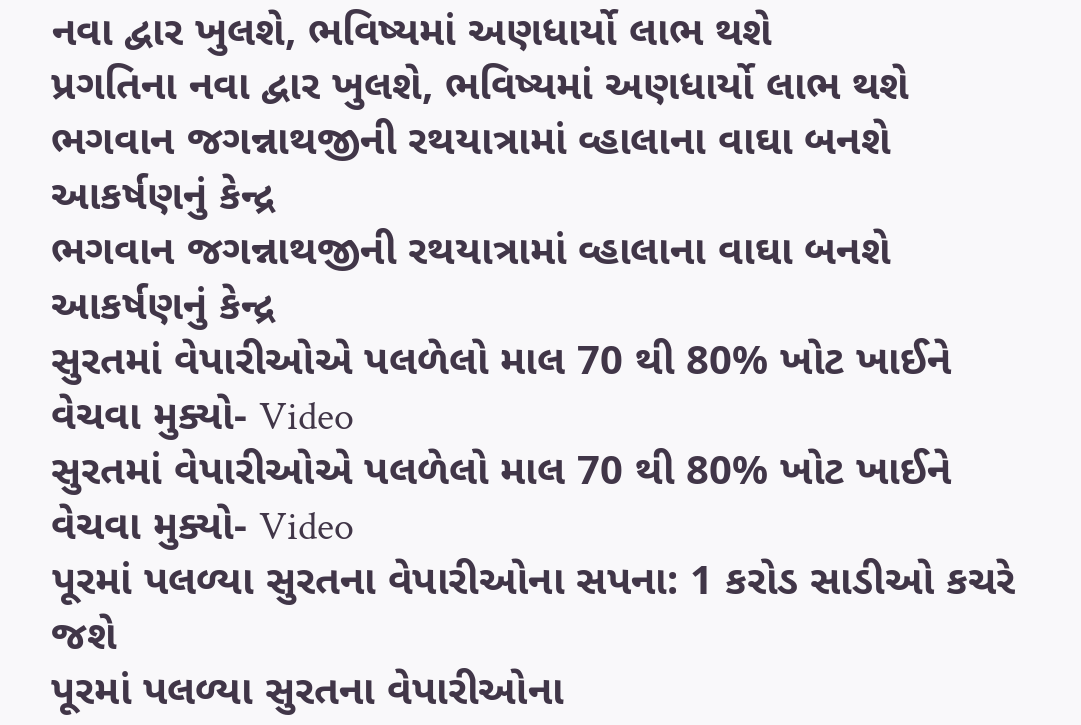નવા દ્વાર ખુલશે, ભવિષ્યમાં અણધાર્યો લાભ થશે
પ્રગતિના નવા દ્વાર ખુલશે, ભવિષ્યમાં અણધાર્યો લાભ થશે
ભગવાન જગન્નાથજીની રથયાત્રામાં વ્હાલાના વાઘા બનશે આકર્ષણનું કેન્દ્ર
ભગવાન જગન્નાથજીની રથયાત્રામાં વ્હાલાના વાઘા બનશે આકર્ષણનું કેન્દ્ર
સુરતમાં વેપારીઓએ પલળેલો માલ 70 થી 80% ખોટ ખાઈને વેચવા મુક્યો- Video
સુરતમાં વેપારીઓએ પલળેલો માલ 70 થી 80% ખોટ ખાઈને વેચવા મુક્યો- Video
પૂરમાં પલળ્યા સુરતના વેપારીઓના સપના: 1 કરોડ સાડીઓ કચરે જશે
પૂરમાં પલળ્યા સુરતના વેપારીઓના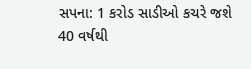સપના: 1 કરોડ સાડીઓ કચરે જશે
40 વર્ષથી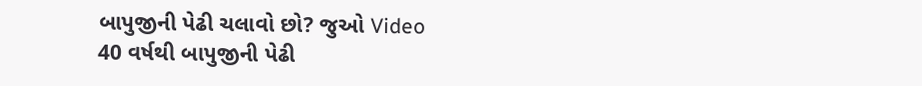બાપુજીની પેઢી ચલાવો છો? જુઓ Video
40 વર્ષથી બાપુજીની પેઢી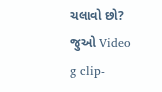ચલાવો છો? જુઓ Video
g clip-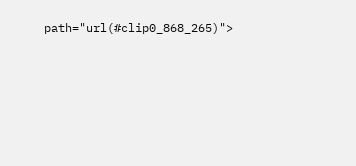path="url(#clip0_868_265)">